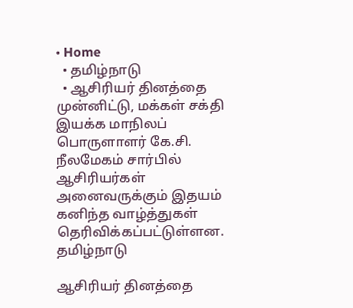• Home
  • தமிழ்நாடு
  • ஆசிரியர் தினத்தை முன்னிட்டு, மக்கள் சக்தி இயக்க மாநிலப் பொருளாளர் கே.சி. நீலமேகம் சார்பில் ஆசிரியர்கள் அனைவருக்கும் இதயம் கனிந்த வாழ்த்துகள் தெரிவிக்கப்பட்டுள்ளன.
தமிழ்நாடு

ஆசிரியர் தினத்தை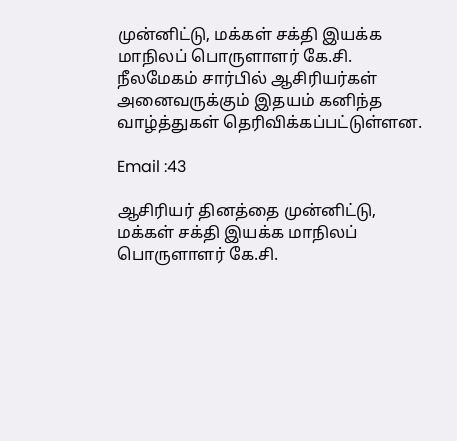முன்னிட்டு, மக்கள் சக்தி இயக்க மாநிலப் பொருளாளர் கே.சி. நீலமேகம் சார்பில் ஆசிரியர்கள் அனைவருக்கும் இதயம் கனிந்த வாழ்த்துகள் தெரிவிக்கப்பட்டுள்ளன.

Email :43

ஆசிரியர் தினத்தை முன்னிட்டு, மக்கள் சக்தி இயக்க மாநிலப் பொருளாளர் கே.சி.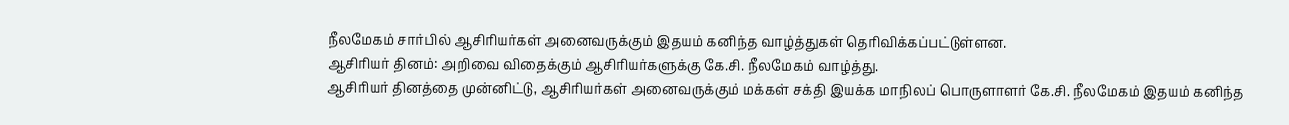நீலமேகம் சார்பில் ஆசிரியர்கள் அனைவருக்கும் இதயம் கனிந்த வாழ்த்துகள் தெரிவிக்கப்பட்டுள்ளன.
ஆசிரியர் தினம்: அறிவை விதைக்கும் ஆசிரியர்களுக்கு கே.சி. நீலமேகம் வாழ்த்து.
ஆசிரியர் தினத்தை முன்னிட்டு, ஆசிரியர்கள் அனைவருக்கும் மக்கள் சக்தி இயக்க மாநிலப் பொருளாளர் கே.சி. நீலமேகம் இதயம் கனிந்த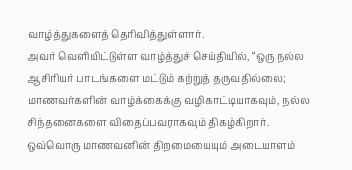வாழ்த்துகளைத் தெரிவித்துள்ளார்.
அவர் வெளியிட்டுள்ள வாழ்த்துச் செய்தியில், “ஒரு நல்ல ஆசிரியர் பாடங்களை மட்டும் கற்றுத் தருவதில்லை; மாணவர்களின் வாழ்க்கைக்கு வழிகாட்டியாகவும், நல்ல சிந்தனைகளை விதைப்பவராகவும் திகழ்கிறார். ஒவ்வொரு மாணவனின் திறமையையும் அடையாளம்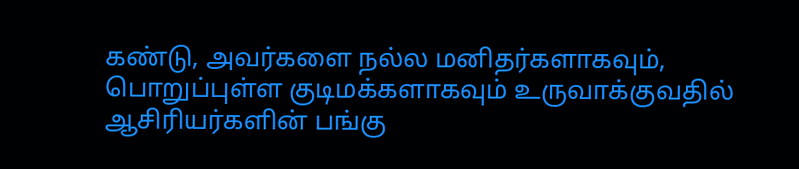கண்டு, அவர்களை நல்ல மனிதர்களாகவும், பொறுப்புள்ள குடிமக்களாகவும் உருவாக்குவதில் ஆசிரியர்களின் பங்கு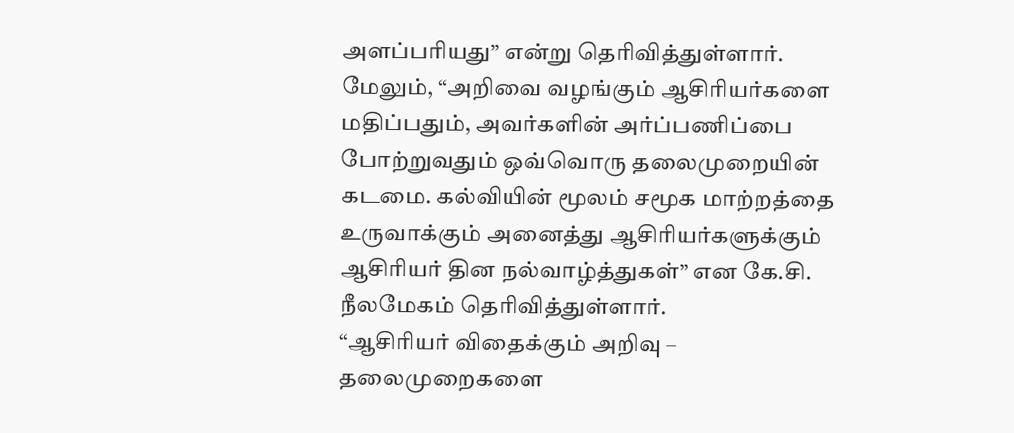அளப்பரியது” என்று தெரிவித்துள்ளார்.
மேலும், “அறிவை வழங்கும் ஆசிரியர்களை மதிப்பதும், அவர்களின் அர்ப்பணிப்பை போற்றுவதும் ஒவ்வொரு தலைமுறையின் கடமை. கல்வியின் மூலம் சமூக மாற்றத்தை உருவாக்கும் அனைத்து ஆசிரியர்களுக்கும் ஆசிரியர் தின நல்வாழ்த்துகள்” என கே.சி. நீலமேகம் தெரிவித்துள்ளார்.
“ஆசிரியர் விதைக்கும் அறிவு – தலைமுறைகளை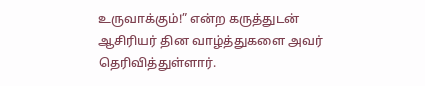உருவாக்கும்!” என்ற கருத்துடன் ஆசிரியர் தின வாழ்த்துகளை அவர் தெரிவித்துள்ளார்.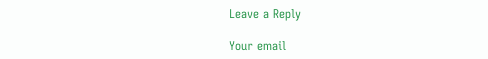Leave a Reply

Your email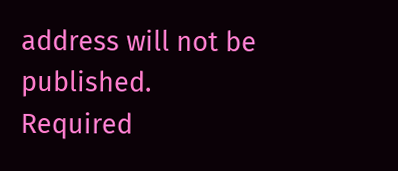address will not be published. Required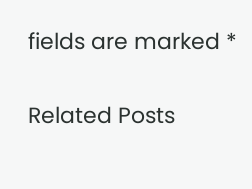fields are marked *

Related Posts